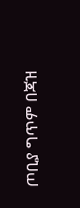ጦቢያ ግጥም በጃዝ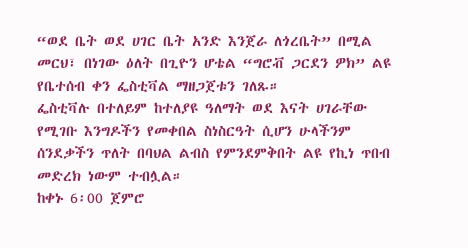“ወደ ቤት ወደ ሀገር ቤት አንድ እንጀራ ለጎረቤት” በሚል መርህ፣ በነገው ዕለት በጊዮን ሆቴል “ግሮቭ ጋርደን ዎክ” ልዩ የቤተሰብ ቀን ፌስቲቫል ማዘጋጀቱን ገለጹ።
ፌስቲቫሉ በተለይም ከተለያዩ ዓለማት ወደ እናት ሀገራቸው የሚገቡ እንግዶችን የመቀበል ስነስርዓት ሲሆን ሁላችንም ሰንደቃችን ጥለት በባህል ልብስ የምንደምቅበት ልዩ የኪነ ጥበብ መድረክ ነውም ተብሏል።
ከቀኑ 6፡00 ጀምሮ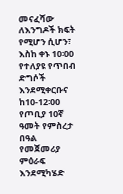መናፈሻው ለእንግዶች ክፍት የሚሆን ሲሆን፣ እስከ ቀኑ 10፡00 የተለያዩ የጥበብ ድግሶች እንደሚቀርቡና ከ10-12፡00 የጦቢያ 10ኛ ዓመት የምስረታ በዓል የመጀመሪያ ምዕራፍ እንደሚካሄድ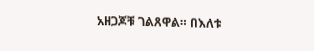አዘጋጆቹ ገልጸዋል። በእለቱ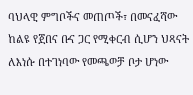ባህላዊ ምግቦችና መጠጦች፣ በመናፈሻው ከልዩ የጀበና ቡና ጋር የሚቀርብ ሲሆን ህጻናት ለእነሱ በተገነባው የመጫወቻ ቦታ ሆነው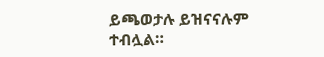ይጫወታሉ ይዝናናሉም ተብሏል።